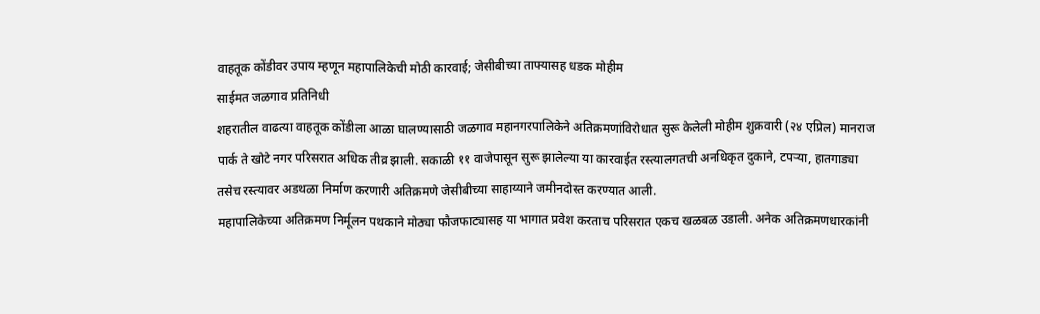वाहतूक कोंडीवर उपाय म्हणून महापालिकेची मोठी कारवाई; जेसीबीच्या ताफ्यासह धडक मोहीम
साईमत जळगाव प्रतिनिधी
शहरातील वाढत्या वाहतूक कोंडीला आळा घालण्यासाठी जळगाव महानगरपालिकेने अतिक्रमणांविरोधात सुरू केलेली मोहीम शुक्रवारी (२४ एप्रिल) मानराज पार्क ते खोटे नगर परिसरात अधिक तीव्र झाली. सकाळी ११ वाजेपासून सुरू झालेल्या या कारवाईत रस्त्यालगतची अनधिकृत दुकाने, टपऱ्या, हातगाड्या तसेच रस्त्यावर अडथळा निर्माण करणारी अतिक्रमणे जेसीबीच्या साहाय्याने जमीनदोस्त करण्यात आली.
महापालिकेच्या अतिक्रमण निर्मूलन पथकाने मोठ्या फौजफाट्यासह या भागात प्रवेश करताच परिसरात एकच खळबळ उडाली. अनेक अतिक्रमणधारकांनी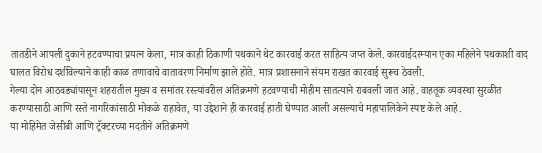तातडीने आपली दुकाने हटवण्याचा प्रयत्न केला, मात्र काही ठिकाणी पथकाने थेट कारवाई करत साहित्य जप्त केले. कारवाईदरम्यान एका महिलेने पथकाशी वाद घालत विरोध दर्शविल्याने काही काळ तणावाचे वातावरण निर्माण झाले होते. मात्र प्रशासनाने संयम राखत कारवाई सुरूच ठेवली.
गेल्या दोन आठवड्यांपासून शहरातील मुख्य व समांतर रस्त्यांवरील अतिक्रमणे हटवण्याची मोहीम सातत्याने राबवली जात आहे. वाहतूक व्यवस्था सुरळीत करण्यासाठी आणि रस्ते नागरिकांसाठी मोकळे राहावेत, या उद्देशाने ही कारवाई हाती घेण्यात आली असल्याचे महापालिकेने स्पष्ट केले आहे.
या मोहिमेत जेसीबी आणि ट्रॅक्टरच्या मदतीने अतिक्रमणे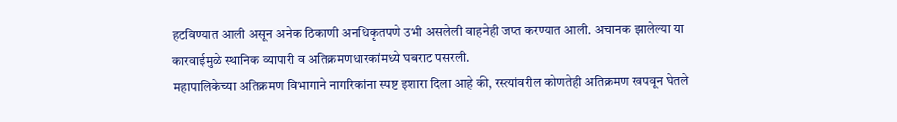हटविण्यात आली असून अनेक ठिकाणी अनधिकृतपणे उभी असलेली वाहनेही जप्त करण्यात आली. अचानक झालेल्या या कारवाईमुळे स्थानिक व्यापारी व अतिक्रमणधारकांमध्ये घबराट पसरली.
महापालिकेच्या अतिक्रमण विभागाने नागरिकांना स्पष्ट इशारा दिला आहे की, रस्त्यांवरील कोणतेही अतिक्रमण खपवून घेतले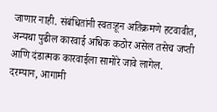जाणार नाही. संबंधितांनी स्वतःहून अतिक्रमणे हटवावीत, अन्यथा पुढील कारवाई अधिक कठोर असेल तसेच जप्ती आणि दंडात्मक कारवाईला सामोरे जावे लागेल.
दरम्यान, आगामी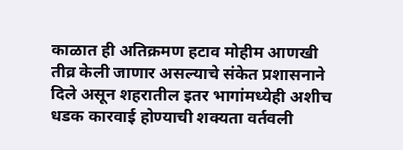काळात ही अतिक्रमण हटाव मोहीम आणखी तीव्र केली जाणार असल्याचे संकेत प्रशासनाने दिले असून शहरातील इतर भागांमध्येही अशीच धडक कारवाई होण्याची शक्यता वर्तवली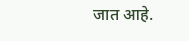जात आहे.